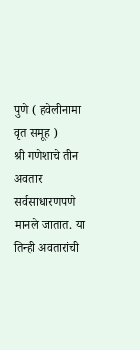पुणे ( हवेलीनामा वृत समूह )
श्री गणेशाचे तीन अवतार सर्वसाधारणपणे मानले जातात. या तिन्ही अवतारांची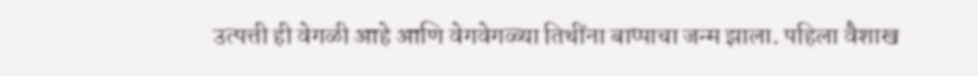उत्पत्ती ही वेगळी आहे आणि वेगवेगळ्या तिथींना बाप्पाचा जन्म झाला. पहिला वैशाख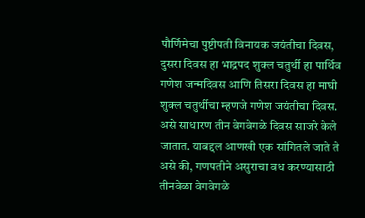पौर्णिमेचा पुष्टीपती विनायक जयंतीचा दिवस, दुसरा दिवस हा भाद्रपद शुक्ल चतुर्थी हा पार्थिव गणेश जन्मदिवस आणि तिसरा दिवस हा माघी शुक्ल चतुर्थीचा म्हणजे गणेश जयंतीचा दिवस. असे साधारण तीन वेगवेगळे दिवस साजरे केले जातात. याबद्दल आणखी एक सांगितले जाते ते असे की, गणपतीने असुराचा वध करण्यासाठी तीनवेळा वेगवेगळे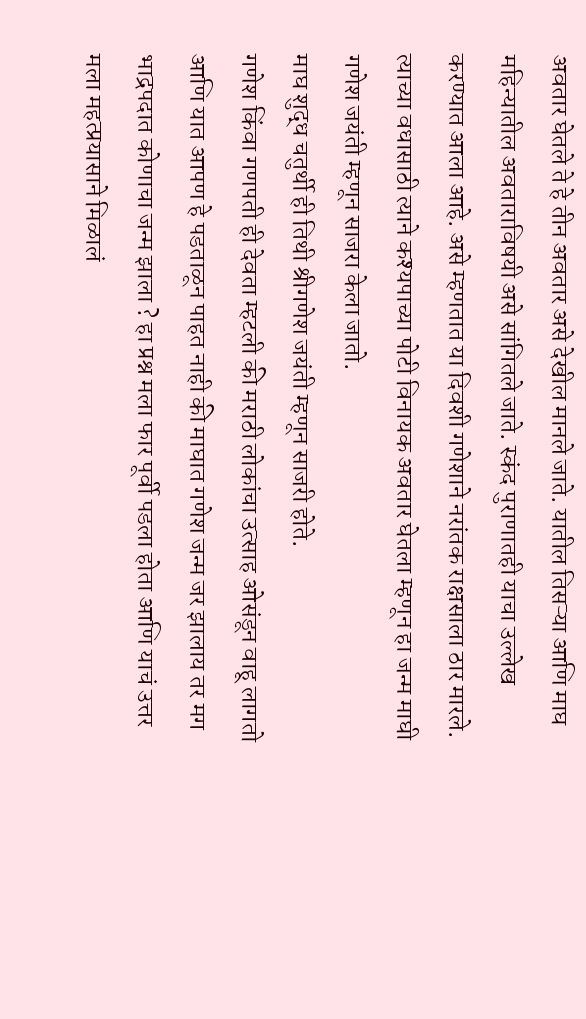अवतार घेतले ते हे तीन अवतार असे देखील मानले जाते. यातील तिसऱ्या आणि माघ महिन्यातील अवताराविषयी असे सांगितले जाते. स्कंद पुराणातही याचा उल्लेख करण्यात आला आहे. असे म्हणतात या दिवशी गणेशाने नरांतक राक्षसाला ठार मारले. त्याच्या वधासाठी त्याने कश्यपाच्या पोटी विनायक अवतार घेतला म्हणून हा जन्म माघी गणेश जयंती म्हणून साजरा केला जातो.
माघ शुद्ध चतुर्थी ही तिथी श्रीगणेश जयंती म्हणून साजरी होते.
गणेश किंवा गणपती ही देवता म्हटली की मराठी लोकांचा उत्साह ओसंडून वाहू लागतो आणि यात आपण हे पडताळून पाहत नाही की माघात गणेश जन्म जर झालाय तर मग भाद्रपदात कोणाचा जन्म झाला ? हा प्रश्न मला फार पूर्वी पडला होता आणि याचं उत्तर मला महत्प्रयासाने मिळालं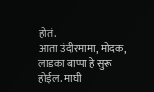होतं.
आता उंदीरमामा, मोदक, लाडका बाप्पा हे सुरू होईल. माघी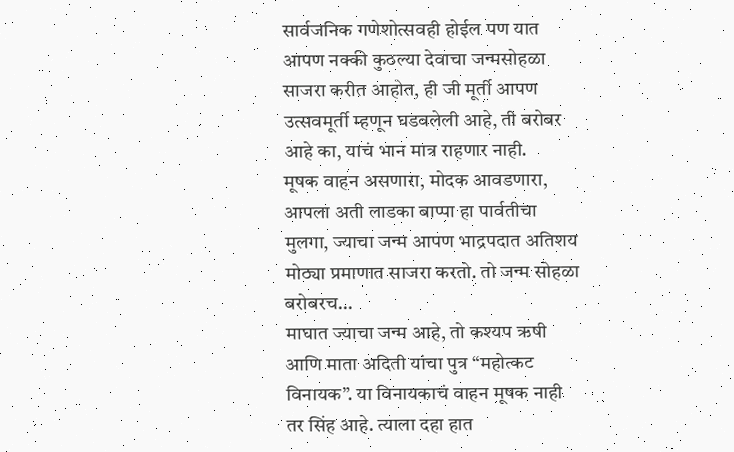सार्वजनिक गणेशोत्सवही होईल पण यात आपण नक्की कुठल्या देवाचा जन्मसोहळा साजरा करीत आहोत, ही जी मूर्ती आपण उत्सवमूर्ती म्हणून घडवलेली आहे, ती बरोबर आहे का, याचं भान मात्र राहणार नाही.
मूषक वाहन असणारा, मोदक आवडणारा, आपला अती लाडका बाप्पा हा पार्वतीचा मुलगा, ज्याचा जन्म आपण भाद्रपदात अतिशय मोठ्या प्रमाणात साजरा करतो. तो जन्म सोहळा बरोबरच…
माघात ज्याचा जन्म आहे, तो कश्यप ऋषी आणि माता अदिती यांचा पुत्र “महोत्कट विनायक”. या विनायकाचं वाहन मूषक नाही तर सिंह आहे. त्याला दहा हात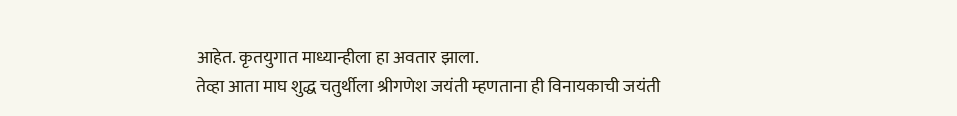आहेत. कृतयुगात माध्यान्हीला हा अवतार झाला.
तेव्हा आता माघ शुद्ध चतुर्थीला श्रीगणेश जयंती म्हणताना ही विनायकाची जयंती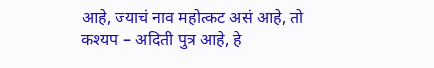आहे, ज्याचं नाव महोत्कट असं आहे, तो कश्यप – अदिती पुत्र आहे, हे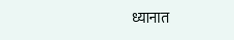ध्यानात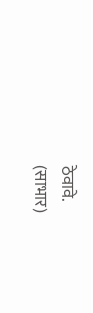ठेवावे.
(साभार)